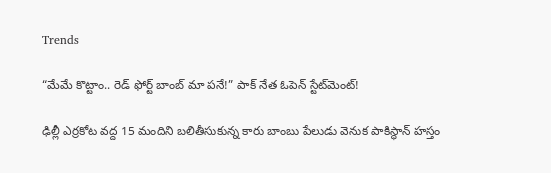Trends

“మేమే కొట్టాం.. రెడ్ ఫోర్ట్ బాంబ్ మా పనే!” పాక్ నేత ఓపెన్ స్టేట్‌మెంట్!

ఢిల్లీ ఎర్రకోట వద్ద 15 మందిని బలితీసుకున్న కారు బాంబు పేలుడు వెనుక పాకిస్థాన్ హస్తం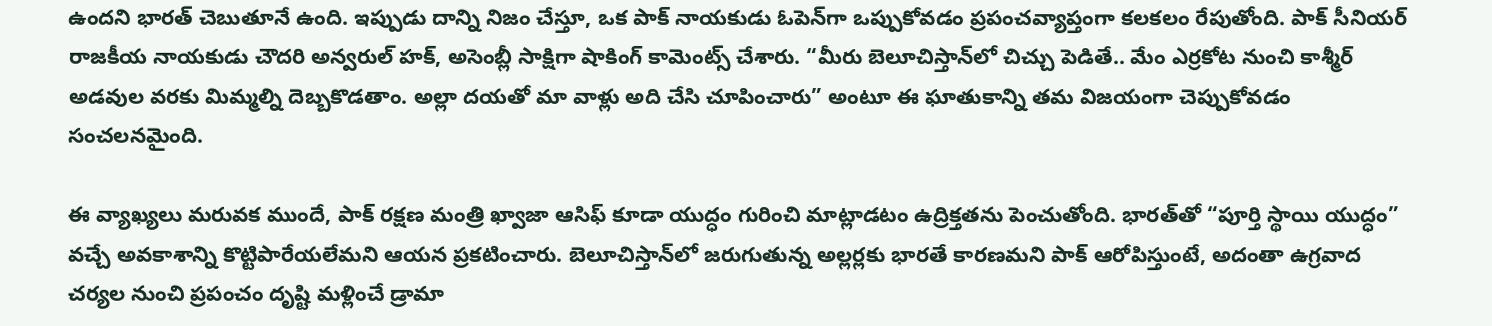ఉందని భారత్ చెబుతూనే ఉంది. ఇప్పుడు దాన్ని నిజం చేస్తూ, ఒక పాక్ నాయకుడు ఓపెన్‌గా ఒప్పుకోవడం ప్రపంచవ్యాప్తంగా కలకలం రేపుతోంది. పాక్ సీనియర్ రాజకీయ నాయకుడు చౌదరి అన్వరుల్ హక్, అసెంబ్లీ సాక్షిగా షాకింగ్ కామెంట్స్ చేశారు. “మీరు బెలూచిస్తాన్‌లో చిచ్చు పెడితే.. మేం ఎర్రకోట నుంచి కాశ్మీర్ అడవుల వరకు మిమ్మల్ని దెబ్బకొడతాం. అల్లా దయతో మా వాళ్లు అది చేసి చూపించారు” అంటూ ఈ ఘాతుకాన్ని తమ విజయంగా చెప్పుకోవడం సంచలనమైంది.

ఈ వ్యాఖ్యలు మరువక ముందే, పాక్ రక్షణ మంత్రి ఖ్వాజా ఆసిఫ్ కూడా యుద్ధం గురించి మాట్లాడటం ఉద్రిక్తతను పెంచుతోంది. భారత్‌తో “పూర్తి స్థాయి యుద్ధం” వచ్చే అవకాశాన్ని కొట్టిపారేయలేమని ఆయన ప్రకటించారు. బెలూచిస్తాన్‌లో జరుగుతున్న అల్లర్లకు భారతే కారణమని పాక్ ఆరోపిస్తుంటే, అదంతా ఉగ్రవాద చర్యల నుంచి ప్రపంచం దృష్టి మళ్లించే డ్రామా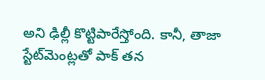అని ఢిల్లీ కొట్టిపారేస్తోంది. కానీ, తాజా స్టేట్‌మెంట్లతో పాక్ తన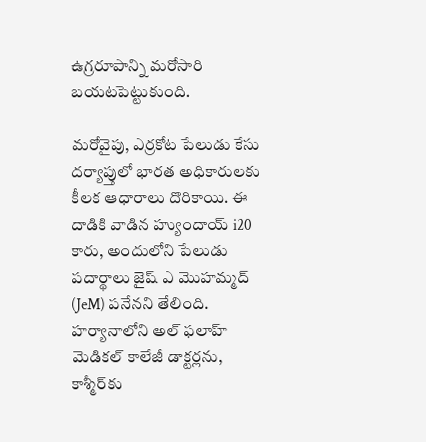ఉగ్రరూపాన్ని మరోసారి బయటపెట్టుకుంది.

మరోవైపు, ఎర్రకోట పేలుడు కేసు దర్యాప్తులో భారత అధికారులకు కీలక ఆధారాలు దొరికాయి. ఈ దాడికి వాడిన హ్యుందాయ్ i20 కారు, అందులోని పేలుడు పదార్థాలు జైష్ ఎ మొహమ్మద్ (JeM) పనేనని తేలింది. హర్యానాలోని అల్ ఫలాహ్ మెడికల్ కాలేజీ డాక్టర్లను, కాశ్మీర్‌కు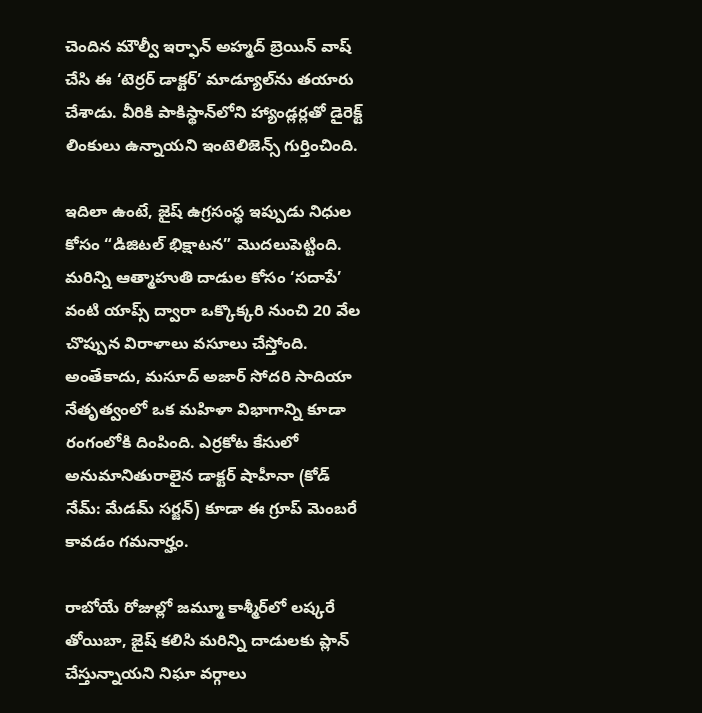చెందిన మౌల్వీ ఇర్ఫాన్ అహ్మద్ బ్రెయిన్ వాష్ చేసి ఈ ‘టెర్రర్ డాక్టర్’ మాడ్యూల్‌ను తయారు చేశాడు. వీరికి పాకిస్థాన్‌లోని హ్యాండ్లర్లతో డైరెక్ట్ లింకులు ఉన్నాయని ఇంటెలిజెన్స్ గుర్తించింది.

ఇదిలా ఉంటే, జైష్ ఉగ్రసంస్థ ఇప్పుడు నిధుల కోసం “డిజిటల్ భిక్షాటన” మొదలుపెట్టింది. మరిన్ని ఆత్మాహుతి దాడుల కోసం ‘సదాపే’ వంటి యాప్స్ ద్వారా ఒక్కొక్కరి నుంచి 20 వేల చొప్పున విరాళాలు వసూలు చేస్తోంది. అంతేకాదు, మసూద్ అజార్ సోదరి సాదియా నేతృత్వంలో ఒక మహిళా విభాగాన్ని కూడా రంగంలోకి దింపింది. ఎర్రకోట కేసులో అనుమానితురాలైన డాక్టర్ షాహీనా (కోడ్ నేమ్: మేడమ్ సర్జన్) కూడా ఈ గ్రూప్ మెంబరే కావడం గమనార్హం.

రాబోయే రోజుల్లో జమ్మూ కాశ్మీర్‌లో లష్కరే తోయిబా, జైష్ కలిసి మరిన్ని దాడులకు ప్లాన్ చేస్తున్నాయని నిఘా వర్గాలు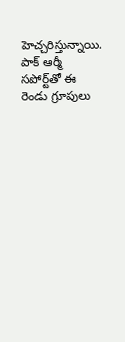హెచ్చరిస్తున్నాయి. పాక్ ఆర్మీ సపోర్ట్‌తో ఈ రెండు గ్రూపులు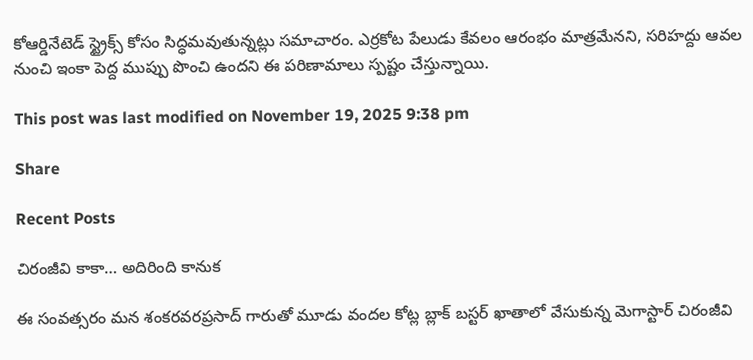కోఆర్డినేటెడ్ స్ట్రైక్స్ కోసం సిద్ధమవుతున్నట్లు సమాచారం. ఎర్రకోట పేలుడు కేవలం ఆరంభం మాత్రమేనని, సరిహద్దు ఆవల నుంచి ఇంకా పెద్ద ముప్పు పొంచి ఉందని ఈ పరిణామాలు స్పష్టం చేస్తున్నాయి.

This post was last modified on November 19, 2025 9:38 pm

Share

Recent Posts

చిరంజీవి కాకా… అదిరింది కానుక

ఈ సంవత్సరం మన శంకరవరప్రసాద్ గారుతో మూడు వందల కోట్ల బ్లాక్ బస్టర్ ఖాతాలో వేసుకున్న మెగాస్టార్ చిరంజీవి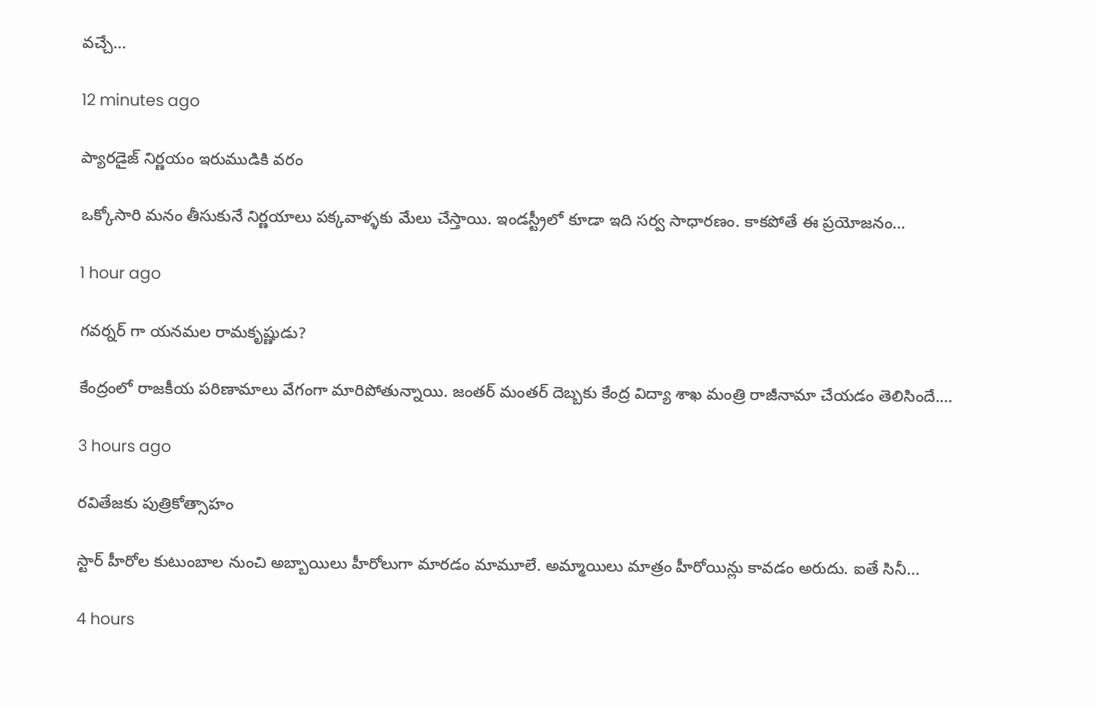వచ్చే…

12 minutes ago

ప్యారడైజ్ నిర్ణయం ఇరుముడికి వరం

ఒక్కోసారి మనం తీసుకునే నిర్ణయాలు పక్కవాళ్ళకు మేలు చేస్తాయి. ఇండస్ట్రీలో కూడా ఇది సర్వ సాధారణం. కాకపోతే ఈ ప్రయోజనం…

1 hour ago

గవర్నర్ గా యనమల రామకృష్ణుడు?

కేంద్రంలో రాజకీయ పరిణామాలు వేగంగా మారిపోతున్నాయి. జంతర్ మంతర్ దెబ్బకు కేంద్ర విద్యా శాఖ మంత్రి రాజీనామా చేయడం తెలిసిందే.…

3 hours ago

ర‌వితేజ‌కు పుత్రికోత్సాహం

స్టార్ హీరోల కుటుంబాల నుంచి అబ్బాయిలు హీరోలుగా మార‌డం మామూలే. అమ్మాయిలు మాత్రం హీరోయిన్లు కావ‌డం అరుదు. ఐతే సినీ…

4 hours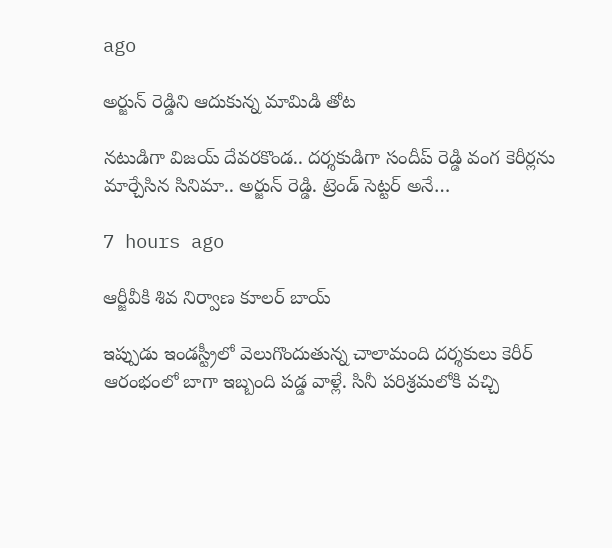ago

అర్జున్ రెడ్డిని ఆదుకున్న మామిడి తోట‌

న‌టుడిగా విజ‌య్ దేవ‌ర‌కొండ‌.. ద‌ర్శ‌కుడిగా సందీప్ రెడ్డి వంగ కెరీర్ల‌ను మార్చేసిన సినిమా.. అర్జున్ రెడ్డి. ట్రెండ్ సెట్ట‌ర్ అనే…

7 hours ago

ఆర్జీవీకి శివ నిర్వాణ కూలర్ బాయ్

ఇప్పుడు ఇండస్ట్రీలో వెలుగొందుతున్న చాలామంది దర్శకులు కెరీర్ ఆరంభంలో బాగా ఇబ్బంది పడ్డ వాళ్లే. సినీ పరిశ్రమలోకి వచ్చి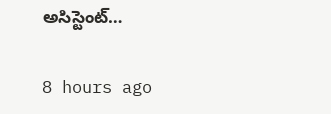అసిస్టెంట్…

8 hours ago